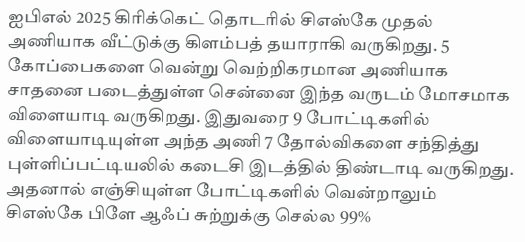ஐபிஎல் 2025 கிரிக்கெட் தொடரில் சிஎஸ்கே முதல் அணியாக வீட்டுக்கு கிளம்பத் தயாராகி வருகிறது. 5 கோப்பைகளை வென்று வெற்றிகரமான அணியாக சாதனை படைத்துள்ள சென்னை இந்த வருடம் மோசமாக விளையாடி வருகிறது. இதுவரை 9 போட்டிகளில் விளையாடியுள்ள அந்த அணி 7 தோல்விகளை சந்தித்து புள்ளிப்பட்டியலில் கடைசி இடத்தில் திண்டாடி வருகிறது.
அதனால் எஞ்சியுள்ள போட்டிகளில் வென்றாலும் சிஎஸ்கே பிளே ஆஃப் சுற்றுக்கு செல்ல 99%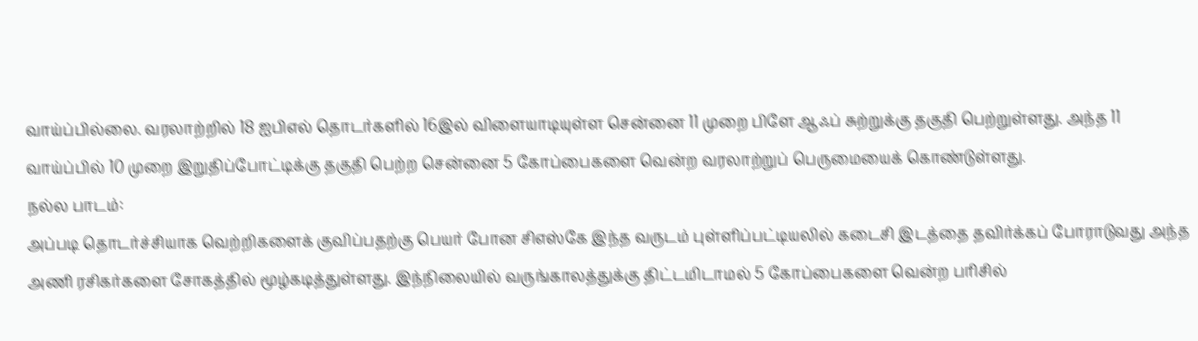வாய்ப்பில்லை. வரலாற்றில் 18 ஐபிஎல் தொடர்களில் 16இல் விளையாடியுள்ள சென்னை 11 முறை பிளே ஆஃப் சுற்றுக்கு தகுதி பெற்றுள்ளது. அந்த 11 வாய்ப்பில் 10 முறை இறுதிப்போட்டிக்கு தகுதி பெற்ற சென்னை 5 கோப்பைகளை வென்ற வரலாற்றுப் பெருமையைக் கொண்டுள்ளது.
நல்ல பாடம்:
அப்படி தொடர்ச்சியாக வெற்றிகளைக் குவிப்பதற்கு பெயர் போன சிஎஸ்கே இந்த வருடம் புள்ளிப்பட்டியலில் கடைசி இடத்தை தவிர்க்கப் போராடுவது அந்த அணி ரசிகர்களை சோகத்தில் மூழ்கடித்துள்ளது. இந்நிலையில் வருங்காலத்துக்கு திட்டமிடாமல் 5 கோப்பைகளை வென்ற பரிசில்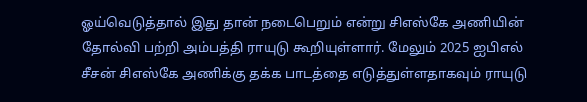ஓய்வெடுத்தால் இது தான் நடைபெறும் என்று சிஎஸ்கே அணியின் தோல்வி பற்றி அம்பத்தி ராயுடு கூறியுள்ளார். மேலும் 2025 ஐபிஎல் சீசன் சிஎஸ்கே அணிக்கு தக்க பாடத்தை எடுத்துள்ளதாகவும் ராயுடு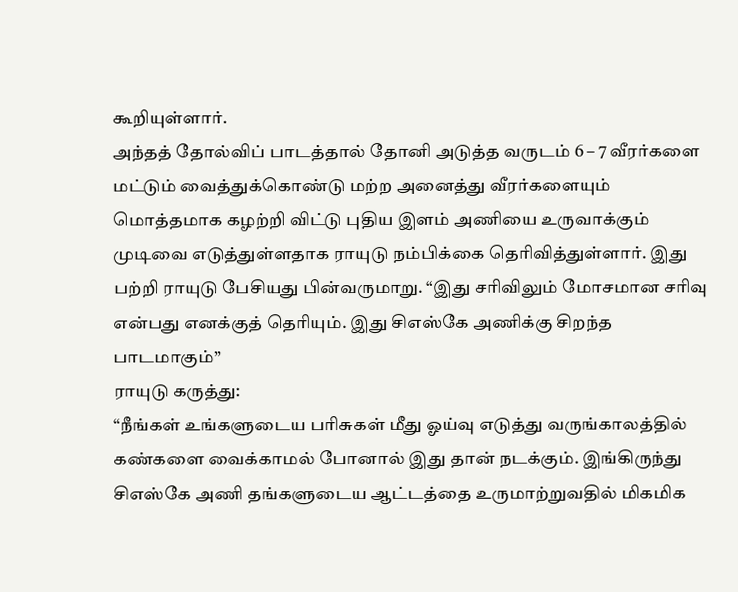கூறியுள்ளார்.
அந்தத் தோல்விப் பாடத்தால் தோனி அடுத்த வருடம் 6 – 7 வீரர்களை மட்டும் வைத்துக்கொண்டு மற்ற அனைத்து வீரர்களையும் மொத்தமாக கழற்றி விட்டு புதிய இளம் அணியை உருவாக்கும் முடிவை எடுத்துள்ளதாக ராயுடு நம்பிக்கை தெரிவித்துள்ளார். இது பற்றி ராயுடு பேசியது பின்வருமாறு. “இது சரிவிலும் மோசமான சரிவு என்பது எனக்குத் தெரியும். இது சிஎஸ்கே அணிக்கு சிறந்த பாடமாகும்”
ராயுடு கருத்து:
“நீங்கள் உங்களுடைய பரிசுகள் மீது ஓய்வு எடுத்து வருங்காலத்தில் கண்களை வைக்காமல் போனால் இது தான் நடக்கும். இங்கிருந்து சிஎஸ்கே அணி தங்களுடைய ஆட்டத்தை உருமாற்றுவதில் மிகமிக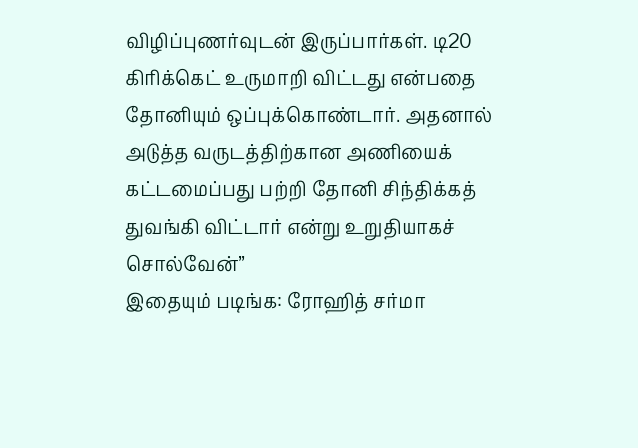விழிப்புணர்வுடன் இருப்பார்கள். டி20 கிரிக்கெட் உருமாறி விட்டது என்பதை தோனியும் ஒப்புக்கொண்டார். அதனால் அடுத்த வருடத்திற்கான அணியைக் கட்டமைப்பது பற்றி தோனி சிந்திக்கத் துவங்கி விட்டார் என்று உறுதியாகச் சொல்வேன்”
இதையும் படிங்க: ரோஹித் சர்மா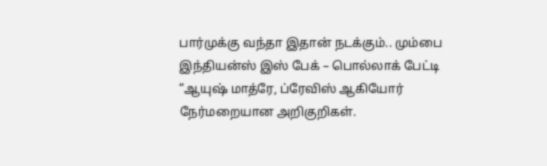பார்முக்கு வந்தா இதான் நடக்கும்.. மும்பை இந்தியன்ஸ் இஸ் பேக் – பொல்லாக் பேட்டி
“ஆயுஷ் மாத்ரே, ப்ரேவிஸ் ஆகியோர் நேர்மறையான அறிகுறிகள்.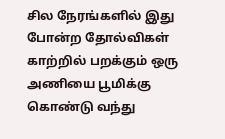சில நேரங்களில் இது போன்ற தோல்விகள் காற்றில் பறக்கும் ஒரு அணியை பூமிக்கு கொண்டு வந்து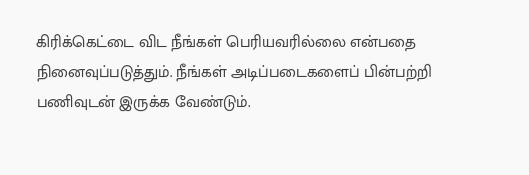கிரிக்கெட்டை விட நீங்கள் பெரியவரில்லை என்பதை நினைவுப்படுத்தும். நீங்கள் அடிப்படைகளைப் பின்பற்றி பணிவுடன் இருக்க வேண்டும்.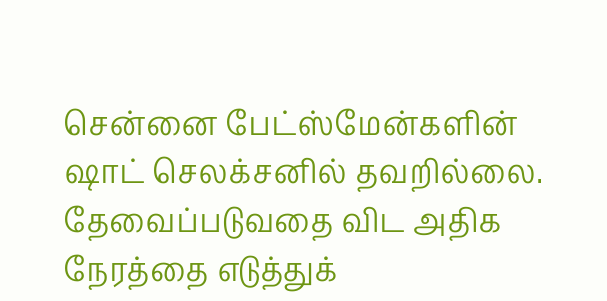சென்னை பேட்ஸ்மேன்களின் ஷாட் செலக்சனில் தவறில்லை. தேவைப்படுவதை விட அதிக நேரத்தை எடுத்துக்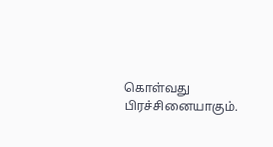கொள்வது பிரச்சினையாகும்.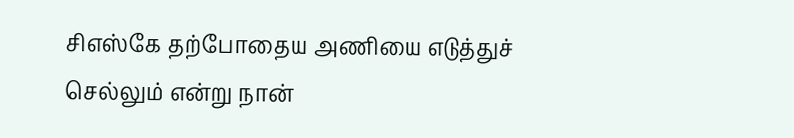சிஎஸ்கே தற்போதைய அணியை எடுத்துச் செல்லும் என்று நான்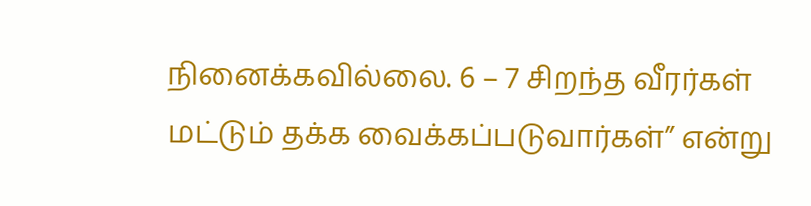நினைக்கவில்லை. 6 – 7 சிறந்த வீரர்கள் மட்டும் தக்க வைக்கப்படுவார்கள்” என்று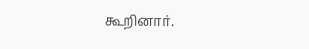கூறினார்.